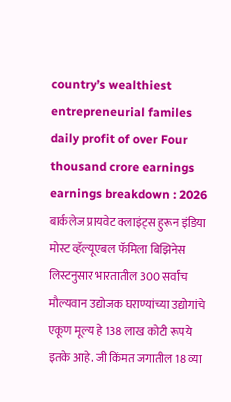country’s wealthiest entrepreneurial familes daily profit of over Four thousand crore earnings earnings breakdown : 2026 बार्कलेज प्रायवेट क्लाइंट्स हुरून इंडिया मोस्ट व्हॅल्यूएबल फॅमिला बिझिनेस लिस्टनुसार भारतातील 300 सर्वांच मौल्यवान उद्योजक घराण्यांच्या उद्योगांचे एकूण मूल्य हे 138 लाख कोटी रूपये इतके आहे. जी किंमत जगातील 18 व्या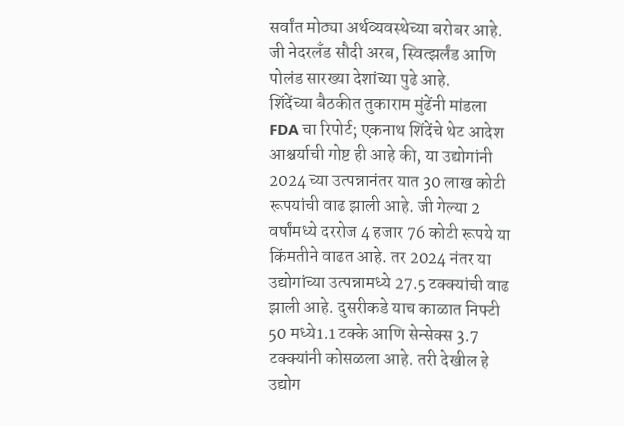सर्वांत मोठ्या अर्थव्यवस्थेच्या बरोबर आहे. जी नेदरलँड सौदी अरब, स्वित्झर्लंड आणि पोलंड सारख्या देशांच्या पुढे आहे.
शिंदेंच्या बैठकीत तुकाराम मुंढेंनी मांडला FDA चा रिपोर्ट; एकनाथ शिंदेंचे थेट आदेश
आश्चर्याची गोष्ट ही आहे की, या उद्योगांनी 2024 च्या उत्पन्नानंतर यात 30 लाख कोटी रूपयांची वाढ झाली आहे. जी गेल्या 2 वर्षांमध्ये दररोज 4 हजार 76 कोटी रूपये या किंमतीने वाढत आहे. तर 2024 नंतर या उद्योगांच्या उत्पन्नामध्ये 27.5 टक्क्यांची वाढ झाली आहे. दुसरीकडे याच काळात निफ्टी 50 मध्ये1.1 टक्के आणि सेन्सेक्स 3.7 टक्क्यांनी कोसळला आहे. तरी देखील हे उद्योग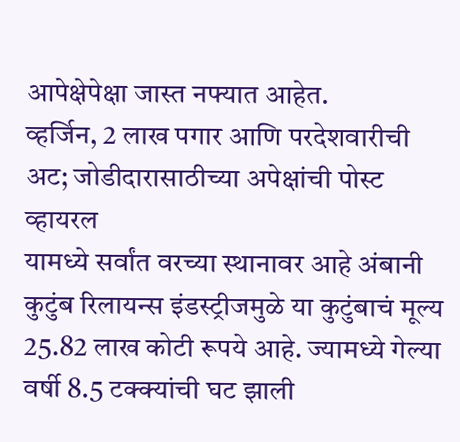आपेक्षेपेक्षा जास्त नफ्यात आहेत.
व्हर्जिन, 2 लाख पगार आणि परदेशवारीची अट; जोडीदारासाठीच्या अपेक्षांची पोस्ट व्हायरल
यामध्ये सर्वांत वरच्या स्थानावर आहे अंबानी कुटुंब रिलायन्स इंडस्ट्रीजमुळे या कुटुंबाचं मूल्य 25.82 लाख कोटी रूपये आहे. ज्यामध्ये गेल्या वर्षी 8.5 टक्क्यांची घट झाली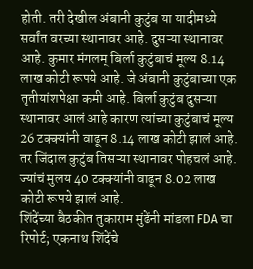होती. तरी देखील अंबानी कुटुंब या यादीमध्ये सर्वांत वरच्या स्थानावर आहे. दुसऱ्या स्थानावर आहे. कुमार मंगलम् बिर्ला कुटुंबाचं मूल्य 8.14 लाख कोटी रूपये आहे. जे अंबानी कुटुंबाच्या एक तृतीयांशपेक्षा कमी आहे. बिर्ला कुटुंब दुसऱ्या स्थानावर आलं आहे कारण त्यांच्या कुटुंबाचं मूल्य 26 टक्क्यांनी वाढून 8.14 लाख कोटी झालं आहे. तर जिंदाल कुटुंब तिसऱ्या स्थानावर पोहचलं आहे. ज्यांचं मुलय 40 टक्क्यांनी वाढून 8.02 लाख कोटी रूपये झालं आहे.
शिंदेंच्या बैठकीत तुकाराम मुंढेंनी मांडला FDA चा रिपोर्ट; एकनाथ शिंदेंचे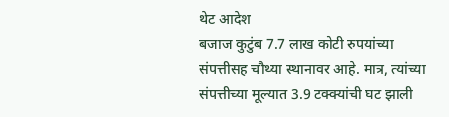थेट आदेश
बजाज कुटुंब 7.7 लाख कोटी रुपयांच्या संपत्तीसह चौथ्या स्थानावर आहे. मात्र, त्यांच्या संपत्तीच्या मूल्यात 3.9 टक्क्यांची घट झाली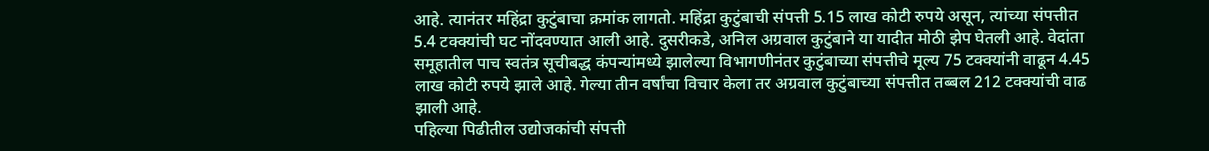आहे. त्यानंतर महिंद्रा कुटुंबाचा क्रमांक लागतो. महिंद्रा कुटुंबाची संपत्ती 5.15 लाख कोटी रुपये असून, त्यांच्या संपत्तीत 5.4 टक्क्यांची घट नोंदवण्यात आली आहे. दुसरीकडे, अनिल अग्रवाल कुटुंबाने या यादीत मोठी झेप घेतली आहे. वेदांता समूहातील पाच स्वतंत्र सूचीबद्ध कंपन्यांमध्ये झालेल्या विभागणीनंतर कुटुंबाच्या संपत्तीचे मूल्य 75 टक्क्यांनी वाढून 4.45 लाख कोटी रुपये झाले आहे. गेल्या तीन वर्षांचा विचार केला तर अग्रवाल कुटुंबाच्या संपत्तीत तब्बल 212 टक्क्यांची वाढ झाली आहे.
पहिल्या पिढीतील उद्योजकांची संपत्ती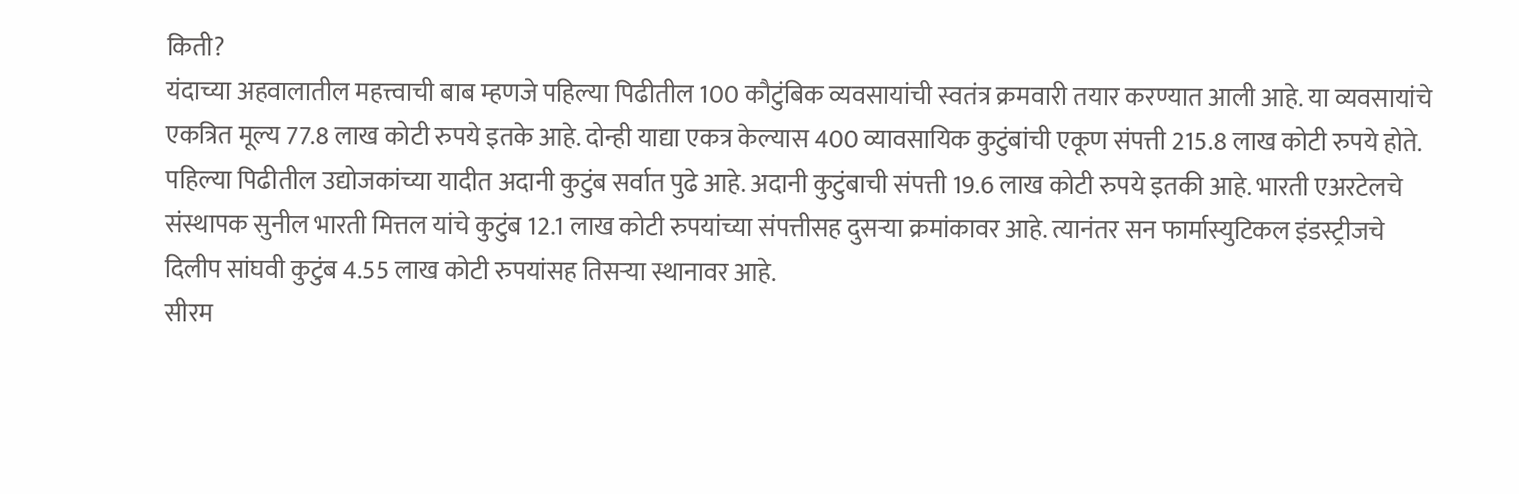किती?
यंदाच्या अहवालातील महत्त्वाची बाब म्हणजे पहिल्या पिढीतील 100 कौटुंबिक व्यवसायांची स्वतंत्र क्रमवारी तयार करण्यात आली आहे. या व्यवसायांचे एकत्रित मूल्य 77.8 लाख कोटी रुपये इतके आहे. दोन्ही याद्या एकत्र केल्यास 400 व्यावसायिक कुटुंबांची एकूण संपत्ती 215.8 लाख कोटी रुपये होते. पहिल्या पिढीतील उद्योजकांच्या यादीत अदानी कुटुंब सर्वात पुढे आहे. अदानी कुटुंबाची संपत्ती 19.6 लाख कोटी रुपये इतकी आहे. भारती एअरटेलचे संस्थापक सुनील भारती मित्तल यांचे कुटुंब 12.1 लाख कोटी रुपयांच्या संपत्तीसह दुसऱ्या क्रमांकावर आहे. त्यानंतर सन फार्मास्युटिकल इंडस्ट्रीजचे दिलीप सांघवी कुटुंब 4.55 लाख कोटी रुपयांसह तिसऱ्या स्थानावर आहे.
सीरम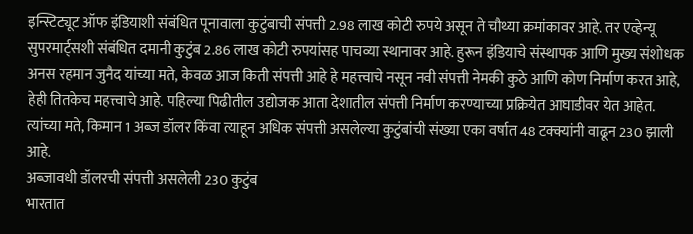इन्स्टिट्यूट ऑफ इंडियाशी संबंधित पूनावाला कुटुंबाची संपत्ती 2.98 लाख कोटी रुपये असून ते चौथ्या क्रमांकावर आहे. तर एव्हेन्यू सुपरमार्ट्सशी संबंधित दमानी कुटुंब 2.86 लाख कोटी रुपयांसह पाचव्या स्थानावर आहे. हुरून इंडियाचे संस्थापक आणि मुख्य संशोधक अनस रहमान जुनैद यांच्या मते, केवळ आज किती संपत्ती आहे हे महत्त्वाचे नसून नवी संपत्ती नेमकी कुठे आणि कोण निर्माण करत आहे, हेही तितकेच महत्त्वाचे आहे. पहिल्या पिढीतील उद्योजक आता देशातील संपत्ती निर्माण करण्याच्या प्रक्रियेत आघाडीवर येत आहेत. त्यांच्या मते, किमान 1 अब्ज डॉलर किंवा त्याहून अधिक संपत्ती असलेल्या कुटुंबांची संख्या एका वर्षात 48 टक्क्यांनी वाढून 230 झाली आहे.
अब्जावधी डॉलरची संपत्ती असलेली 230 कुटुंब
भारतात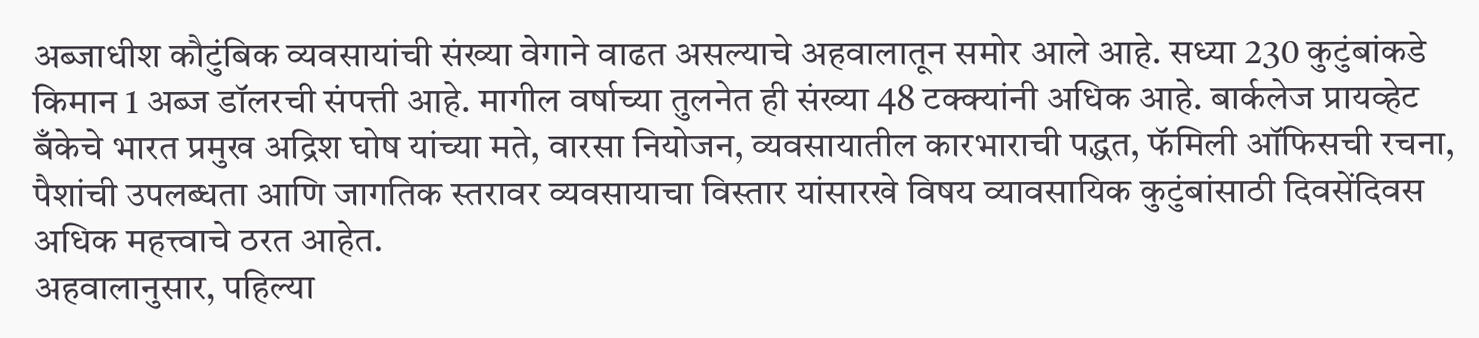अब्जाधीश कौटुंबिक व्यवसायांची संख्या वेगाने वाढत असल्याचे अहवालातून समोर आले आहे. सध्या 230 कुटुंबांकडे किमान 1 अब्ज डॉलरची संपत्ती आहे. मागील वर्षाच्या तुलनेत ही संख्या 48 टक्क्यांनी अधिक आहे. बार्कलेज प्रायव्हेट बँकेचे भारत प्रमुख अद्रिश घोष यांच्या मते, वारसा नियोजन, व्यवसायातील कारभाराची पद्धत, फॅमिली ऑफिसची रचना, पैशांची उपलब्धता आणि जागतिक स्तरावर व्यवसायाचा विस्तार यांसारखे विषय व्यावसायिक कुटुंबांसाठी दिवसेंदिवस अधिक महत्त्वाचे ठरत आहेत.
अहवालानुसार, पहिल्या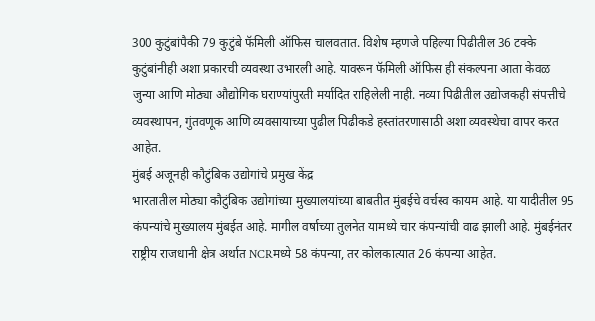300 कुटुंबांपैकी 79 कुटुंबे फॅमिली ऑफिस चालवतात. विशेष म्हणजे पहिल्या पिढीतील 36 टक्के कुटुंबांनीही अशा प्रकारची व्यवस्था उभारली आहे. यावरून फॅमिली ऑफिस ही संकल्पना आता केवळ जुन्या आणि मोठ्या औद्योगिक घराण्यांपुरती मर्यादित राहिलेली नाही. नव्या पिढीतील उद्योजकही संपत्तीचे व्यवस्थापन, गुंतवणूक आणि व्यवसायाच्या पुढील पिढीकडे हस्तांतरणासाठी अशा व्यवस्थेचा वापर करत आहेत.
मुंबई अजूनही कौटुंबिक उद्योगांचे प्रमुख केंद्र
भारतातील मोठ्या कौटुंबिक उद्योगांच्या मुख्यालयांच्या बाबतीत मुंबईचे वर्चस्व कायम आहे. या यादीतील 95 कंपन्यांचे मुख्यालय मुंबईत आहे. मागील वर्षाच्या तुलनेत यामध्ये चार कंपन्यांची वाढ झाली आहे. मुंबईनंतर राष्ट्रीय राजधानी क्षेत्र अर्थात NCRमध्ये 58 कंपन्या, तर कोलकात्यात 26 कंपन्या आहेत.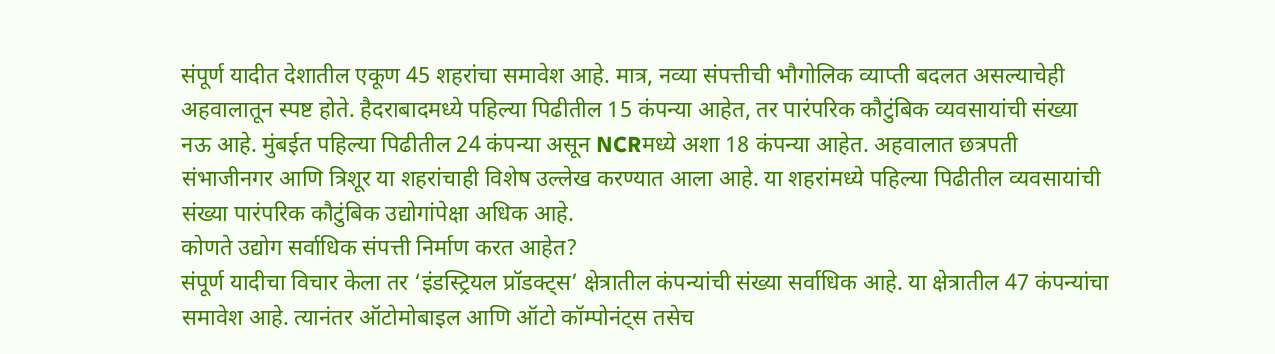संपूर्ण यादीत देशातील एकूण 45 शहरांचा समावेश आहे. मात्र, नव्या संपत्तीची भौगोलिक व्याप्ती बदलत असल्याचेही अहवालातून स्पष्ट होते. हैदराबादमध्ये पहिल्या पिढीतील 15 कंपन्या आहेत, तर पारंपरिक कौटुंबिक व्यवसायांची संख्या नऊ आहे. मुंबईत पहिल्या पिढीतील 24 कंपन्या असून NCRमध्ये अशा 18 कंपन्या आहेत. अहवालात छत्रपती संभाजीनगर आणि त्रिशूर या शहरांचाही विशेष उल्लेख करण्यात आला आहे. या शहरांमध्ये पहिल्या पिढीतील व्यवसायांची संख्या पारंपरिक कौटुंबिक उद्योगांपेक्षा अधिक आहे.
कोणते उद्योग सर्वाधिक संपत्ती निर्माण करत आहेत?
संपूर्ण यादीचा विचार केला तर ‘इंडस्ट्रियल प्रॉडक्ट्स’ क्षेत्रातील कंपन्यांची संख्या सर्वाधिक आहे. या क्षेत्रातील 47 कंपन्यांचा समावेश आहे. त्यानंतर ऑटोमोबाइल आणि ऑटो कॉम्पोनंट्स तसेच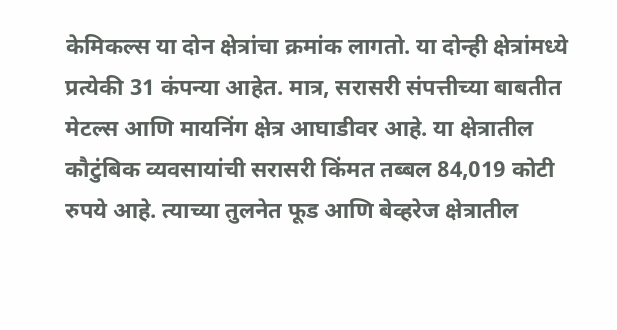केमिकल्स या दोन क्षेत्रांचा क्रमांक लागतो. या दोन्ही क्षेत्रांमध्ये प्रत्येकी 31 कंपन्या आहेत. मात्र, सरासरी संपत्तीच्या बाबतीत मेटल्स आणि मायनिंग क्षेत्र आघाडीवर आहे. या क्षेत्रातील कौटुंबिक व्यवसायांची सरासरी किंमत तब्बल 84,019 कोटी रुपये आहे. त्याच्या तुलनेत फूड आणि बेव्हरेज क्षेत्रातील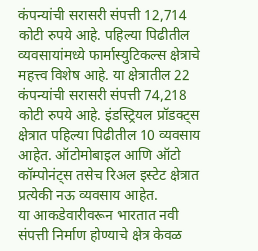कंपन्यांची सरासरी संपत्ती 12,714 कोटी रुपये आहे. पहिल्या पिढीतील व्यवसायांमध्ये फार्मास्युटिकल्स क्षेत्राचे महत्त्व विशेष आहे. या क्षेत्रातील 22 कंपन्यांची सरासरी संपत्ती 74,218 कोटी रुपये आहे. इंडस्ट्रियल प्रॉडक्ट्स क्षेत्रात पहिल्या पिढीतील 10 व्यवसाय आहेत. ऑटोमोबाइल आणि ऑटो कॉम्पोनंट्स तसेच रिअल इस्टेट क्षेत्रात प्रत्येकी नऊ व्यवसाय आहेत.
या आकडेवारीवरून भारतात नवी संपत्ती निर्माण होण्याचे क्षेत्र केवळ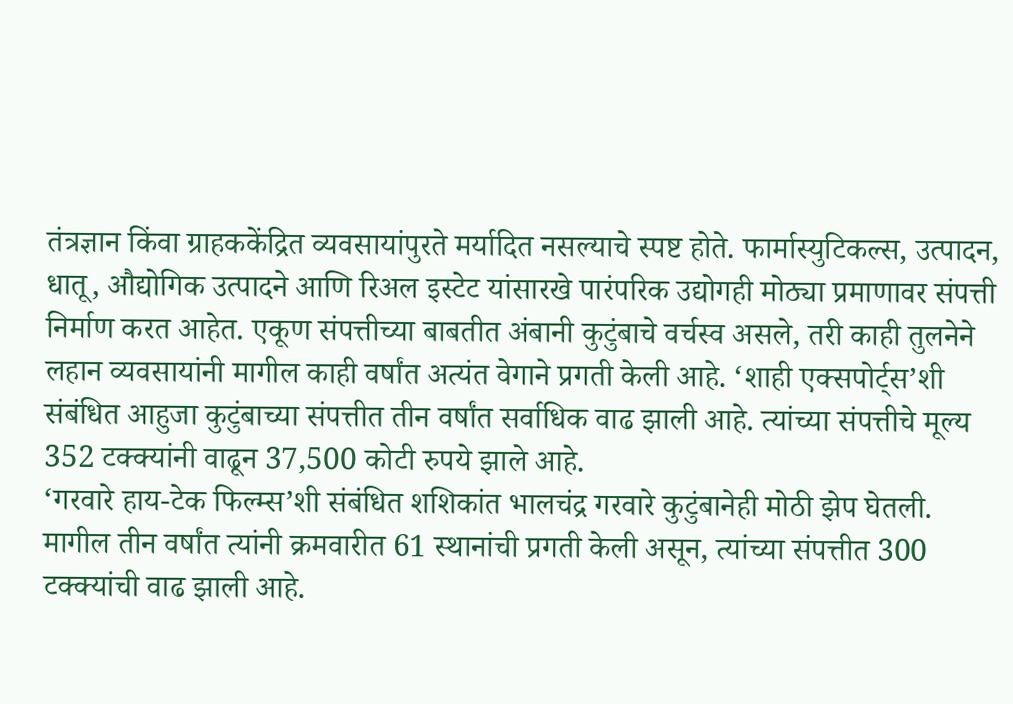तंत्रज्ञान किंवा ग्राहककेंद्रित व्यवसायांपुरते मर्यादित नसल्याचे स्पष्ट होते. फार्मास्युटिकल्स, उत्पादन, धातू, औद्योगिक उत्पादने आणि रिअल इस्टेट यांसारखे पारंपरिक उद्योगही मोठ्या प्रमाणावर संपत्ती निर्माण करत आहेत. एकूण संपत्तीच्या बाबतीत अंबानी कुटुंबाचे वर्चस्व असले, तरी काही तुलनेने लहान व्यवसायांनी मागील काही वर्षांत अत्यंत वेगाने प्रगती केली आहे. ‘शाही एक्सपोर्ट्स’शी संबंधित आहुजा कुटुंबाच्या संपत्तीत तीन वर्षांत सर्वाधिक वाढ झाली आहे. त्यांच्या संपत्तीचे मूल्य 352 टक्क्यांनी वाढून 37,500 कोटी रुपये झाले आहे.
‘गरवारे हाय-टेक फिल्म्स’शी संबंधित शशिकांत भालचंद्र गरवारे कुटुंबानेही मोठी झेप घेतली. मागील तीन वर्षांत त्यांनी क्रमवारीत 61 स्थानांची प्रगती केली असून, त्यांच्या संपत्तीत 300 टक्क्यांची वाढ झाली आहे.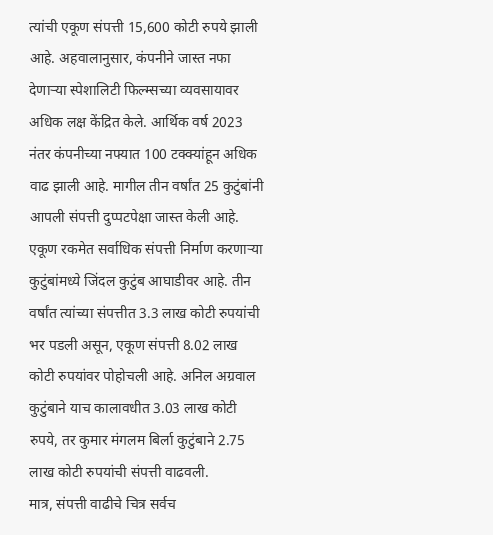त्यांची एकूण संपत्ती 15,600 कोटी रुपये झाली आहे. अहवालानुसार, कंपनीने जास्त नफा देणाऱ्या स्पेशालिटी फिल्म्सच्या व्यवसायावर अधिक लक्ष केंद्रित केले. आर्थिक वर्ष 2023 नंतर कंपनीच्या नफ्यात 100 टक्क्यांहून अधिक वाढ झाली आहे. मागील तीन वर्षांत 25 कुटुंबांनी आपली संपत्ती दुप्पटपेक्षा जास्त केली आहे.
एकूण रकमेत सर्वाधिक संपत्ती निर्माण करणाऱ्या कुटुंबांमध्ये जिंदल कुटुंब आघाडीवर आहे. तीन वर्षांत त्यांच्या संपत्तीत 3.3 लाख कोटी रुपयांची भर पडली असून, एकूण संपत्ती 8.02 लाख कोटी रुपयांवर पोहोचली आहे. अनिल अग्रवाल कुटुंबाने याच कालावधीत 3.03 लाख कोटी रुपये, तर कुमार मंगलम बिर्ला कुटुंबाने 2.75 लाख कोटी रुपयांची संपत्ती वाढवली.
मात्र, संपत्ती वाढीचे चित्र सर्वच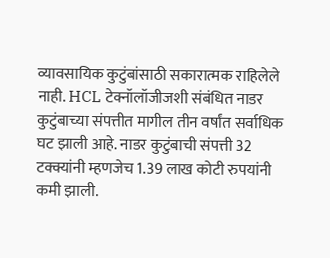व्यावसायिक कुटुंबांसाठी सकारात्मक राहिलेले नाही. HCL टेक्नॉलॉजीजशी संबंधित नाडर कुटुंबाच्या संपत्तीत मागील तीन वर्षांत सर्वाधिक घट झाली आहे. नाडर कुटुंबाची संपत्ती 32 टक्क्यांनी म्हणजेच 1.39 लाख कोटी रुपयांनी कमी झाली.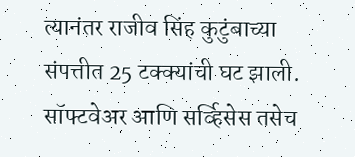त्यानंतर राजीव सिंह कुटुंबाच्या संपत्तीत 25 टक्क्यांची घट झाली. सॉफ्टवेअर आणि सर्व्हिसेस तसेच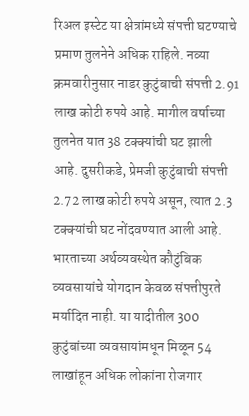रिअल इस्टेट या क्षेत्रांमध्ये संपत्ती घटण्याचे प्रमाण तुलनेने अधिक राहिले. नव्या क्रमवारीनुसार नाडर कुटुंबाची संपत्ती 2.91 लाख कोटी रुपये आहे. मागील वर्षाच्या तुलनेत यात 38 टक्क्यांची घट झाली आहे. दुसरीकडे, प्रेमजी कुटुंबाची संपत्ती 2.72 लाख कोटी रुपये असून, त्यात 2.3 टक्क्यांची घट नोंदवण्यात आली आहे.
भारताच्या अर्थव्यवस्थेत कौटुंबिक व्यवसायांचे योगदान केवळ संपत्तीपुरते मर्यादित नाही. या यादीतील 300 कुटुंबांच्या व्यवसायांमधून मिळून 54 लाखांहून अधिक लोकांना रोजगार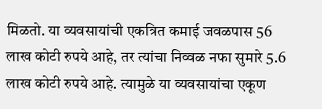मिळतो. या व्यवसायांची एकत्रित कमाई जवळपास 56 लाख कोटी रुपये आहे, तर त्यांचा निव्वळ नफा सुमारे 5.6 लाख कोटी रुपये आहे. त्यामुळे या व्यवसायांचा एकूण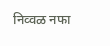निव्वळ नफा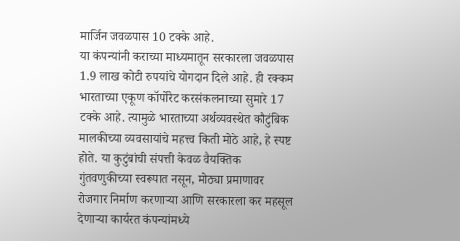मार्जिन जवळपास 10 टक्के आहे.
या कंपन्यांनी कराच्या माध्यमातून सरकारला जवळपास 1.9 लाख कोटी रुपयांचे योगदान दिले आहे. ही रक्कम भारताच्या एकूण कॉर्पोरेट करसंकलनाच्या सुमारे 17 टक्के आहे. त्यामुळे भारताच्या अर्थव्यवस्थेत कौटुंबिक मालकीच्या व्यवसायांचे महत्त्व किती मोठे आहे, हे स्पष्ट होते. या कुटुंबांची संपत्ती केवळ वैयक्तिक गुंतवणुकीच्या स्वरूपात नसून, मोठ्या प्रमाणावर रोजगार निर्माण करणाऱ्या आणि सरकारला कर महसूल देणाऱ्या कार्यरत कंपन्यांमध्ये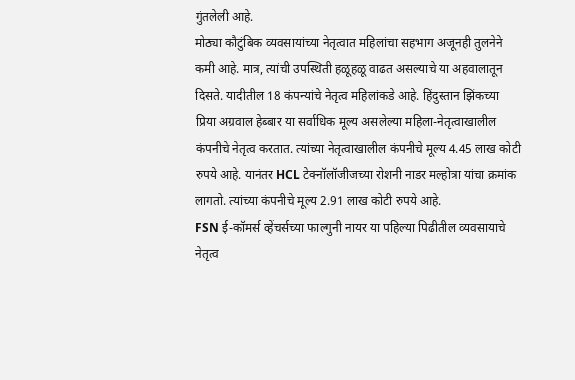गुंतलेली आहे.
मोठ्या कौटुंबिक व्यवसायांच्या नेतृत्वात महिलांचा सहभाग अजूनही तुलनेने कमी आहे. मात्र, त्यांची उपस्थिती हळूहळू वाढत असल्याचे या अहवालातून दिसते. यादीतील 18 कंपन्यांचे नेतृत्व महिलांकडे आहे. हिंदुस्तान झिंकच्या प्रिया अग्रवाल हेब्बार या सर्वाधिक मूल्य असलेल्या महिला-नेतृत्वाखालील कंपनीचे नेतृत्व करतात. त्यांच्या नेतृत्वाखालील कंपनीचे मूल्य 4.45 लाख कोटी रुपये आहे. यानंतर HCL टेक्नॉलॉजीजच्या रोशनी नाडर मल्होत्रा यांचा क्रमांक लागतो. त्यांच्या कंपनीचे मूल्य 2.91 लाख कोटी रुपये आहे.
FSN ई-कॉमर्स व्हेंचर्सच्या फाल्गुनी नायर या पहिल्या पिढीतील व्यवसायाचे नेतृत्व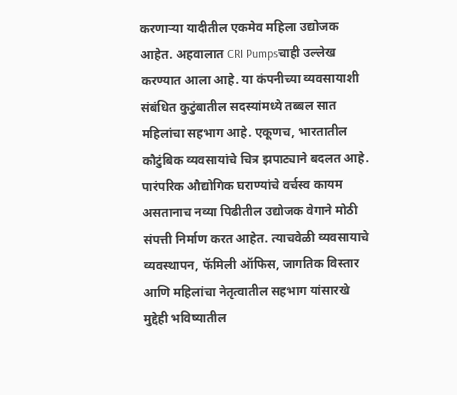करणाऱ्या यादीतील एकमेव महिला उद्योजक आहेत. अहवालात CRI Pumpsचाही उल्लेख करण्यात आला आहे. या कंपनीच्या व्यवसायाशी संबंधित कुटुंबातील सदस्यांमध्ये तब्बल सात महिलांचा सहभाग आहे. एकूणच, भारतातील कौटुंबिक व्यवसायांचे चित्र झपाट्याने बदलत आहे. पारंपरिक औद्योगिक घराण्यांचे वर्चस्व कायम असतानाच नव्या पिढीतील उद्योजक वेगाने मोठी संपत्ती निर्माण करत आहेत. त्याचवेळी व्यवसायाचे व्यवस्थापन, फॅमिली ऑफिस, जागतिक विस्तार आणि महिलांचा नेतृत्वातील सहभाग यांसारखे मुद्देही भविष्यातील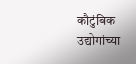कौटुंबिक उद्योगांच्या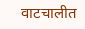वाटचालीत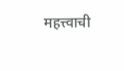महत्त्वाची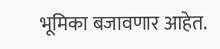भूमिका बजावणार आहेत.